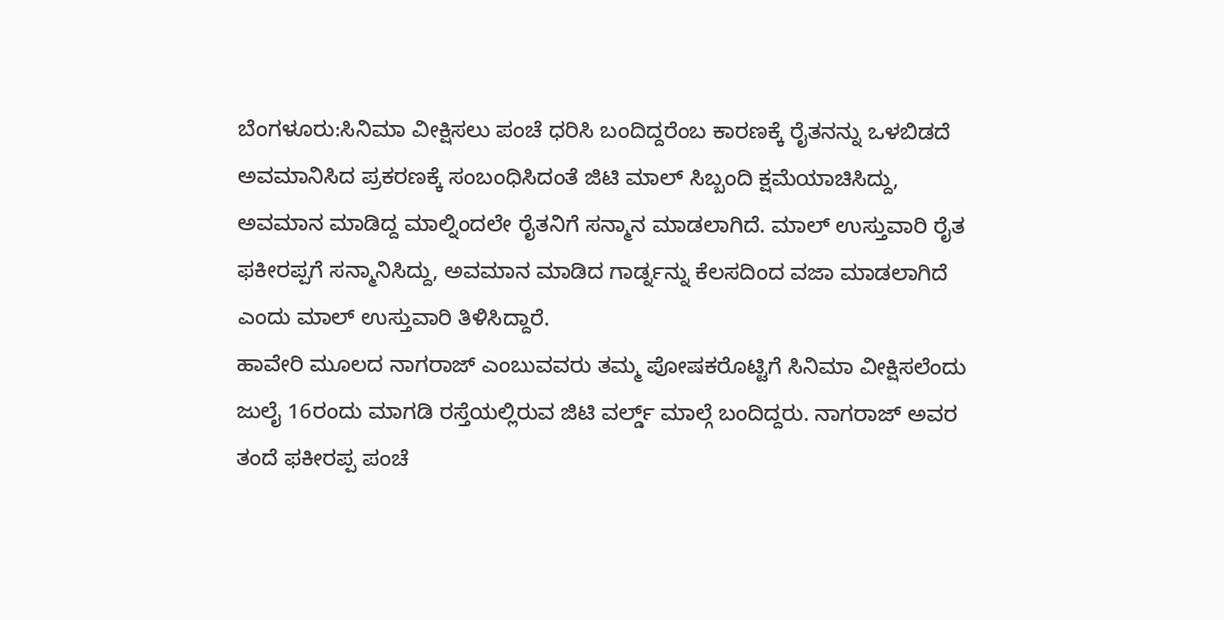ಬೆಂಗಳೂರು:ಸಿನಿಮಾ ವೀಕ್ಷಿಸಲು ಪಂಚೆ ಧರಿಸಿ ಬಂದಿದ್ದರೆಂಬ ಕಾರಣಕ್ಕೆ ರೈತನನ್ನು ಒಳಬಿಡದೆ ಅವಮಾನಿಸಿದ ಪ್ರಕರಣಕ್ಕೆ ಸಂಬಂಧಿಸಿದಂತೆ ಜಿಟಿ ಮಾಲ್ ಸಿಬ್ಬಂದಿ ಕ್ಷಮೆಯಾಚಿಸಿದ್ದು, ಅವಮಾನ ಮಾಡಿದ್ದ ಮಾಲ್ನಿಂದಲೇ ರೈತನಿಗೆ ಸನ್ಮಾನ ಮಾಡಲಾಗಿದೆ. ಮಾಲ್ ಉಸ್ತುವಾರಿ ರೈತ ಫಕೀರಪ್ಪಗೆ ಸನ್ಮಾನಿಸಿದ್ದು, ಅವಮಾನ ಮಾಡಿದ ಗಾರ್ಡ್ನನ್ನು ಕೆಲಸದಿಂದ ವಜಾ ಮಾಡಲಾಗಿದೆ ಎಂದು ಮಾಲ್ ಉಸ್ತುವಾರಿ ತಿಳಿಸಿದ್ದಾರೆ.
ಹಾವೇರಿ ಮೂಲದ ನಾಗರಾಜ್ ಎಂಬುವವರು ತಮ್ಮ ಪೋಷಕರೊಟ್ಟಿಗೆ ಸಿನಿಮಾ ವೀಕ್ಷಿಸಲೆಂದು ಜುಲೈ 16ರಂದು ಮಾಗಡಿ ರಸ್ತೆಯಲ್ಲಿರುವ ಜಿಟಿ ವರ್ಲ್ಡ್ ಮಾಲ್ಗೆ ಬಂದಿದ್ದರು. ನಾಗರಾಜ್ ಅವರ ತಂದೆ ಫಕೀರಪ್ಪ ಪಂಚೆ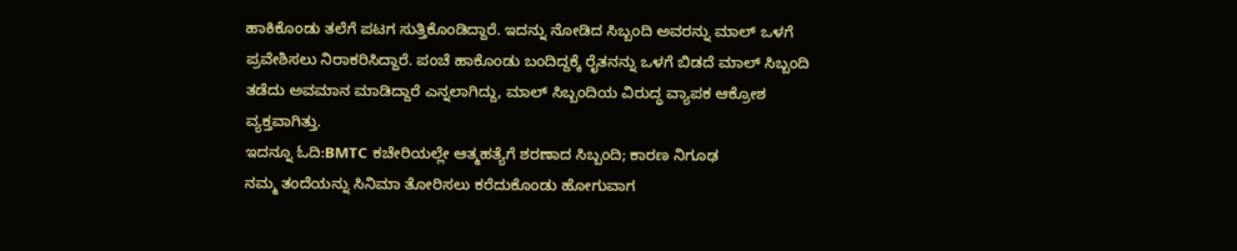ಹಾಕಿಕೊಂಡು ತಲೆಗೆ ಪಟಗ ಸುತ್ತಿಕೊಂಡಿದ್ದಾರೆ. ಇದನ್ನು ನೋಡಿದ ಸಿಬ್ಬಂದಿ ಅವರನ್ನು ಮಾಲ್ ಒಳಗೆ ಪ್ರವೇಶಿಸಲು ನಿರಾಕರಿಸಿದ್ದಾರೆ. ಪಂಚೆ ಹಾಕೊಂಡು ಬಂದಿದ್ದಕ್ಕೆ ರೈತನನ್ನು ಒಳಗೆ ಬಿಡದೆ ಮಾಲ್ ಸಿಬ್ಬಂದಿ ತಡೆದು ಅವಮಾನ ಮಾಡಿದ್ದಾರೆ ಎನ್ನಲಾಗಿದ್ದು, ಮಾಲ್ ಸಿಬ್ಬಂದಿಯ ವಿರುದ್ಧ ವ್ಯಾಪಕ ಆಕ್ರೋಶ ವ್ಯಕ್ತವಾಗಿತ್ತು.
ಇದನ್ನೂ ಓದಿ:BMTC ಕಚೇರಿಯಲ್ಲೇ ಆತ್ಮಹತ್ಯೆಗೆ ಶರಣಾದ ಸಿಬ್ಬಂದಿ; ಕಾರಣ ನಿಗೂಢ
ನಮ್ಮ ತಂದೆಯನ್ನು ಸಿನಿಮಾ ತೋರಿಸಲು ಕರೆದುಕೊಂಡು ಹೋಗುವಾಗ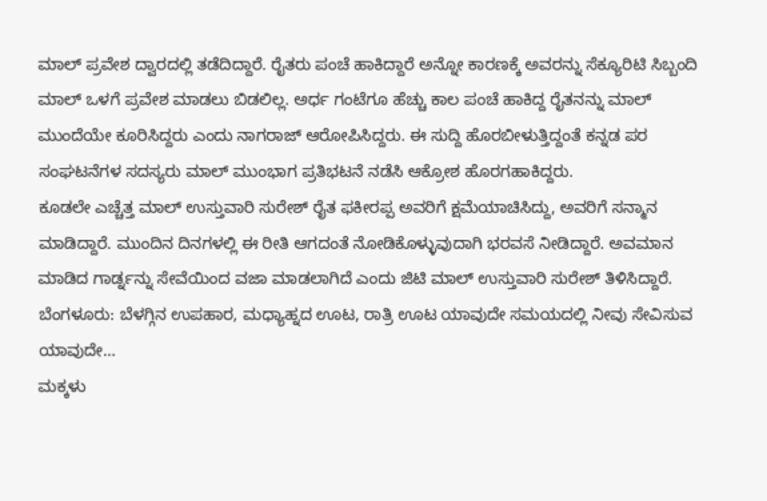ಮಾಲ್ ಪ್ರವೇಶ ದ್ವಾರದಲ್ಲಿ ತಡೆದಿದ್ದಾರೆ. ರೈತರು ಪಂಚೆ ಹಾಕಿದ್ದಾರೆ ಅನ್ನೋ ಕಾರಣಕ್ಕೆ ಅವರನ್ನು ಸೆಕ್ಯೂರಿಟಿ ಸಿಬ್ಬಂದಿ ಮಾಲ್ ಒಳಗೆ ಪ್ರವೇಶ ಮಾಡಲು ಬಿಡಲಿಲ್ಲ. ಅರ್ಧ ಗಂಟೆಗೂ ಹೆಚ್ಚು ಕಾಲ ಪಂಚೆ ಹಾಕಿದ್ದ ರೈತನನ್ನು ಮಾಲ್ ಮುಂದೆಯೇ ಕೂರಿಸಿದ್ದರು ಎಂದು ನಾಗರಾಜ್ ಆರೋಪಿಸಿದ್ದರು. ಈ ಸುದ್ದಿ ಹೊರಬೀಳುತ್ತಿದ್ದಂತೆ ಕನ್ನಡ ಪರ ಸಂಘಟನೆಗಳ ಸದಸ್ಯರು ಮಾಲ್ ಮುಂಭಾಗ ಪ್ರತಿಭಟನೆ ನಡೆಸಿ ಆಕ್ರೋಶ ಹೊರಗಹಾಕಿದ್ದರು.
ಕೂಡಲೇ ಎಚ್ಚೆತ್ತ ಮಾಲ್ ಉಸ್ತುವಾರಿ ಸುರೇಶ್ ರೈತ ಫಕೀರಪ್ಪ ಅವರಿಗೆ ಕ್ಷಮೆಯಾಚಿಸಿದ್ದು, ಅವರಿಗೆ ಸನ್ಮಾನ ಮಾಡಿದ್ದಾರೆ. ಮುಂದಿನ ದಿನಗಳಲ್ಲಿ ಈ ರೀತಿ ಆಗದಂತೆ ನೋಡಿಕೊಳ್ಳುವುದಾಗಿ ಭರವಸೆ ನೀಡಿದ್ದಾರೆ. ಅವಮಾನ ಮಾಡಿದ ಗಾರ್ಡ್ನನ್ನು ಸೇವೆಯಿಂದ ವಜಾ ಮಾಡಲಾಗಿದೆ ಎಂದು ಜಿಟಿ ಮಾಲ್ ಉಸ್ತುವಾರಿ ಸುರೇಶ್ ತಿಳಿಸಿದ್ದಾರೆ.
ಬೆಂಗಳೂರು: ಬೆಳಗ್ಗಿನ ಉಪಹಾರ, ಮಧ್ಯಾಹ್ನದ ಊಟ, ರಾತ್ರಿ ಊಟ ಯಾವುದೇ ಸಮಯದಲ್ಲಿ ನೀವು ಸೇವಿಸುವ ಯಾವುದೇ…
ಮಕ್ಕಳು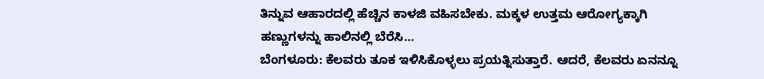ತಿನ್ನುವ ಆಹಾರದಲ್ಲಿ ಹೆಚ್ಚಿನ ಕಾಳಜಿ ವಹಿಸಬೇಕು. ಮಕ್ಕಳ ಉತ್ತಮ ಆರೋಗ್ಯಕ್ಕಾಗಿ ಹಣ್ಣುಗಳನ್ನು ಹಾಲಿನಲ್ಲಿ ಬೆರೆಸಿ…
ಬೆಂಗಳೂರು: ಕೆಲವರು ತೂಕ ಇಳಿಸಿಕೊಳ್ಳಲು ಪ್ರಯತ್ನಿಸುತ್ತಾರೆ. ಆದರೆ, ಕೆಲವರು ಏನನ್ನೂ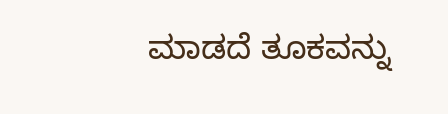ಮಾಡದೆ ತೂಕವನ್ನು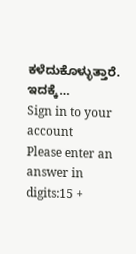ಕಳೆದುಕೊಳ್ಳುತ್ತಾರೆ. ಇದಕ್ಕೆ…
Sign in to your account
Please enter an answer in digits:15 +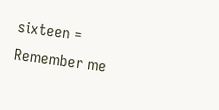sixteen =
Remember me